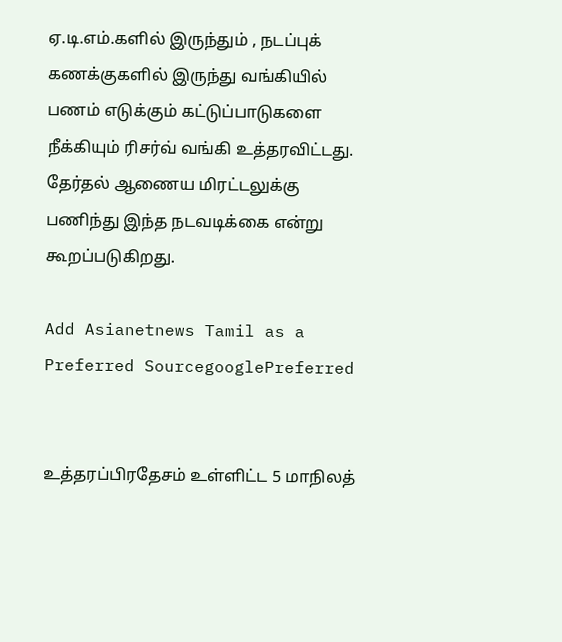ஏ.டி.எம்.களில் இருந்தும் , நடப்புக் கணக்குகளில் இருந்து வங்கியில் பணம் எடுக்கும் கட்டுப்பாடுகளை நீக்கியும் ரிசர்வ் வங்கி உத்தரவிட்டது. தேர்தல் ஆணைய மிரட்டலுக்கு பணிந்து இந்த நடவடிக்கை என்று கூறப்படுகிறது.

Add Asianetnews Tamil as a Preferred SourcegooglePreferred


உத்தரப்பிரதேசம் உள்ளிட்ட 5 மாநிலத்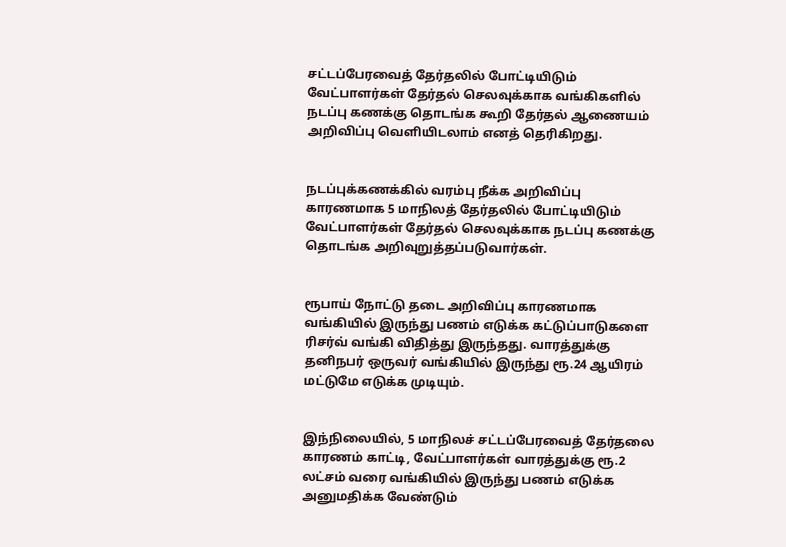சட்டப்பேரவைத் தேர்தலில் போட்டியிடும் வேட்பாளர்கள் தேர்தல் செலவுக்காக வங்கிகளில் நடப்பு கணக்கு தொடங்க கூறி தேர்தல் ஆணையம் அறிவிப்பு வெளியிடலாம் எனத் தெரிகிறது.


நடப்புக்கணக்கில் வரம்பு நீக்க அறிவிப்பு காரணமாக 5 மாநிலத் தேர்தலில் போட்டியிடும் வேட்பாளர்கள் தேர்தல் செலவுக்காக நடப்பு கணக்கு தொடங்க அறிவுறுத்தப்படுவார்கள்.


ரூபாய் நோட்டு தடை அறிவிப்பு காரணமாக வங்கியில் இருந்து பணம் எடுக்க கட்டுப்பாடுகளை ரிசர்வ் வங்கி விதித்து இருந்தது. வாரத்துக்கு தனிநபர் ஒருவர் வங்கியில் இருந்து ரூ.24 ஆயிரம் மட்டுமே எடுக்க முடியும்.


இந்நிலையில், 5 மாநிலச் சட்டப்பேரவைத் தேர்தலை காரணம் காட்டி, வேட்பாளர்கள் வாரத்துக்கு ரூ.2 லட்சம் வரை வங்கியில் இருந்து பணம் எடுக்க அனுமதிக்க வேண்டும்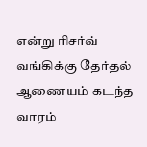என்று ரிசர்வ் வங்கிக்கு தேர்தல் ஆணையம் கடந்த வாரம்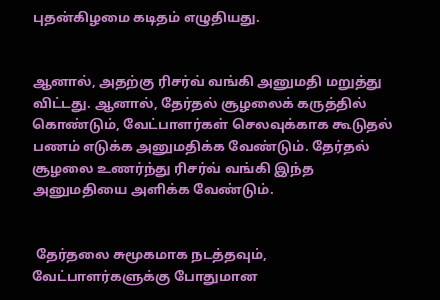புதன்கிழமை கடிதம் எழுதியது.


ஆனால், அதற்கு ரிசர்வ் வங்கி அனுமதி மறுத்து விட்டது. ஆனால், தேர்தல் சூழலைக் கருத்தில் கொண்டும், வேட்பாளர்கள் செலவுக்காக கூடுதல் பணம் எடுக்க அனுமதிக்க வேண்டும். தேர்தல் சூழலை உணர்ந்து ரிசர்வ் வங்கி இந்த அனுமதியை அளிக்க வேண்டும்.


 தேர்தலை சுமூகமாக நடத்தவும், வேட்பாளர்களுக்கு போதுமான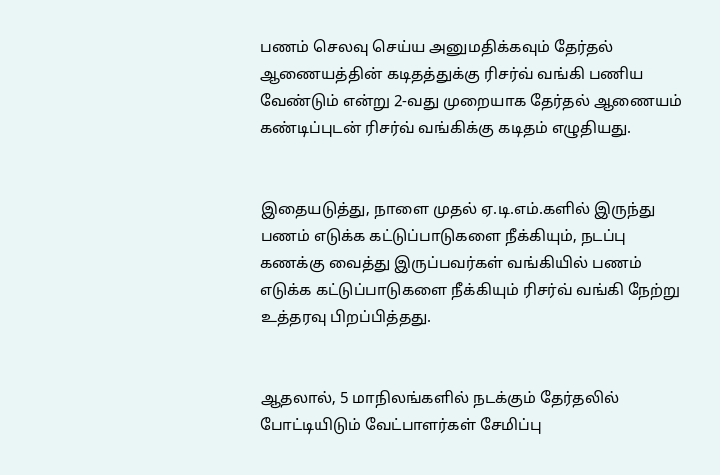பணம் செலவு செய்ய அனுமதிக்கவும் தேர்தல் ஆணையத்தின் கடிதத்துக்கு ரிசர்வ் வங்கி பணிய வேண்டும் என்று 2-வது முறையாக தேர்தல் ஆணையம் கண்டிப்புடன் ரிசர்வ் வங்கிக்கு கடிதம் எழுதியது.


இதையடுத்து, நாளை முதல் ஏ.டி.எம்.களில் இருந்து பணம் எடுக்க கட்டுப்பாடுகளை நீக்கியும், நடப்பு கணக்கு வைத்து இருப்பவர்கள் வங்கியில் பணம் எடுக்க கட்டுப்பாடுகளை நீக்கியும் ரிசர்வ் வங்கி நேற்று உத்தரவு பிறப்பித்தது.


ஆதலால், 5 மாநிலங்களில் நடக்கும் தேர்தலில் போட்டியிடும் வேட்பாளர்கள் சேமிப்பு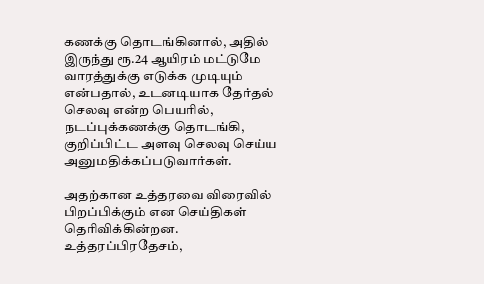கணக்கு தொடங்கினால், அதில் இருந்து ரூ.24 ஆயிரம் மட்டுமே வாரத்துக்கு எடுக்க முடியும் என்பதால், உடனடியாக தேர்தல் செலவு என்ற பெயரில், நடப்புக்கணக்கு தொடங்கி, குறிப்பிட்ட அளவு செலவு செய்ய அனுமதிக்கப்படுவார்கள்.

அதற்கான உத்தரவை விரைவில் பிறப்பிக்கும் என செய்திகள் தெரிவிக்கின்றன.
உத்தரப்பிரதேசம்,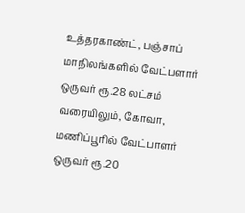உத்தரகாண்ட், பஞ்சாப் மாநிலங்களில் வேட்பளார் ஒருவர் ரூ.28 லட்சம் வரையிலும், கோவா, மணிப்பூரில் வேட்பாளர் ஒருவர் ரூ.20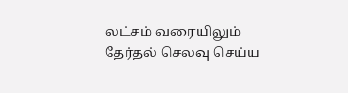லட்சம் வரையிலும் தேர்தல் செலவு செய்ய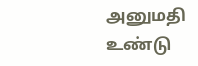அனுமதி உண்டு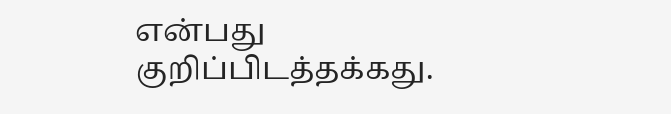என்பது குறிப்பிடத்தக்கது.